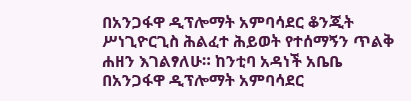በአንጋፋዋ ዲፕሎማት አምባሳደር ቆንጂት ሥነጊዮርጊስ ሕልፈተ ሕይወት የተሰማኝን ጥልቅ ሐዘን እገልፃለሁ። ከንቲባ አዳነች አቤቤ
በአንጋፋዋ ዲፕሎማት አምባሳደር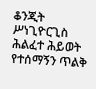ቆንጂት ሥነጊዮርጊስ ሕልፈተ ሕይወት የተሰማኝን ጥልቅ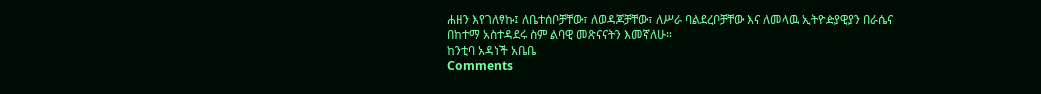ሐዘን እየገለፃኩ፤ ለቤተሰቦቻቸው፣ ለወዳጆቻቸው፣ ለሥራ ባልደረቦቻቸው እና ለመላዉ ኢትዮዽያዊያን በራሴና በከተማ አስተዳደሩ ስም ልባዊ መጽናናትን እመኛለሁ።
ከንቲባ አዳነች አቤቤ
Comments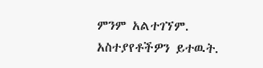ምንም አልተገኘም.
አስተያየቶችዎን ይተዉት.